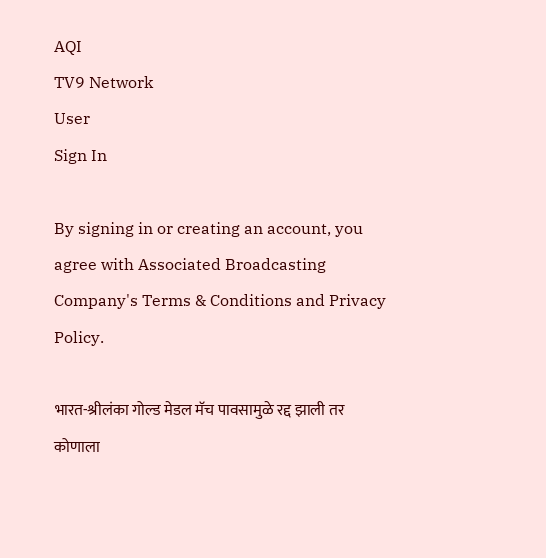AQI
TV9 Network
User
Sign In

By signing in or creating an account, you agree with Associated Broadcasting Company's Terms & Conditions and Privacy Policy.

भारत-श्रीलंका गोल्ड मेडल मॅच पावसामुळे रद्द झाली तर कोणाला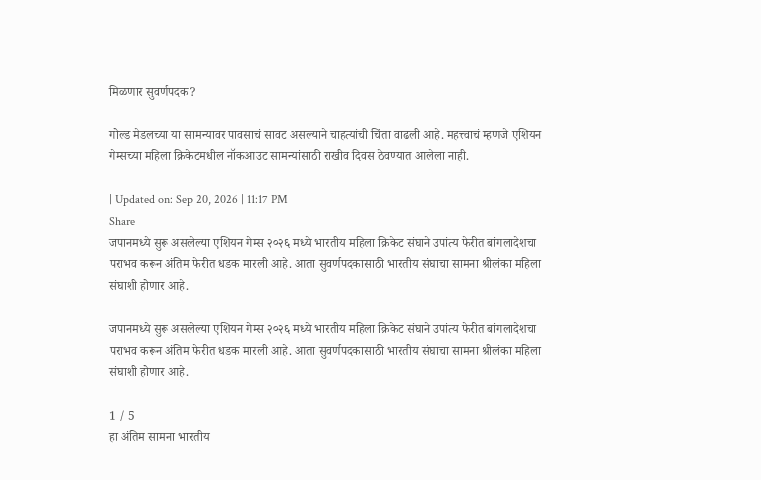मिळणार सुवर्णपदक?

गोल्ड मेडलच्या या सामन्यावर पावसाचं सावट असल्याने चाहत्यांची चिंता वाढली आहे. महत्त्वाचं म्हणजे एशियन गेम्सच्या महिला क्रिकेटमधील नॉकआउट सामन्यांसाठी राखीव दिवस ठेवण्यात आलेला नाही.

| Updated on: Sep 20, 2026 | 11:17 PM
Share
जपानमध्ये सुरू असलेल्या एशियन गेम्स २०२६ मध्ये भारतीय महिला क्रिकेट संघाने उपांत्य फेरीत बांगलादेशचा पराभव करून अंतिम फेरीत धडक मारली आहे. आता सुवर्णपदकासाठी भारतीय संघाचा सामना श्रीलंका महिला संघाशी होणार आहे.

जपानमध्ये सुरू असलेल्या एशियन गेम्स २०२६ मध्ये भारतीय महिला क्रिकेट संघाने उपांत्य फेरीत बांगलादेशचा पराभव करून अंतिम फेरीत धडक मारली आहे. आता सुवर्णपदकासाठी भारतीय संघाचा सामना श्रीलंका महिला संघाशी होणार आहे.

1 / 5
हा अंतिम सामना भारतीय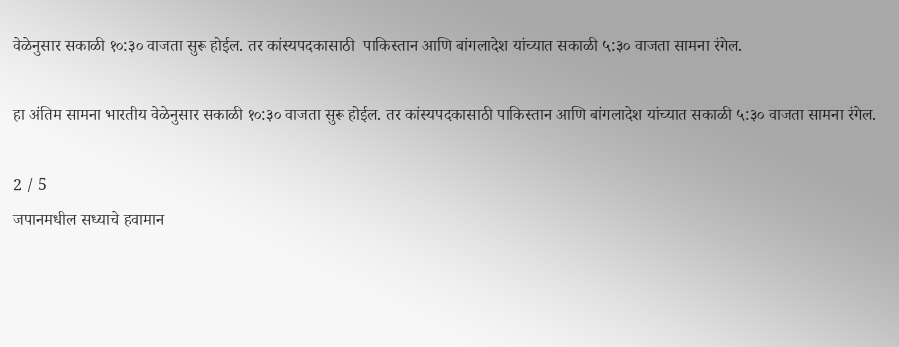वेळेनुसार सकाळी १०:३० वाजता सुरू होईल. तर कांस्यपदकासाठी  पाकिस्तान आणि बांगलादेश यांच्यात सकाळी ५:३० वाजता सामना रंगेल.

हा अंतिम सामना भारतीय वेळेनुसार सकाळी १०:३० वाजता सुरू होईल. तर कांस्यपदकासाठी पाकिस्तान आणि बांगलादेश यांच्यात सकाळी ५:३० वाजता सामना रंगेल.

2 / 5
जपानमधील सध्याचे हवामान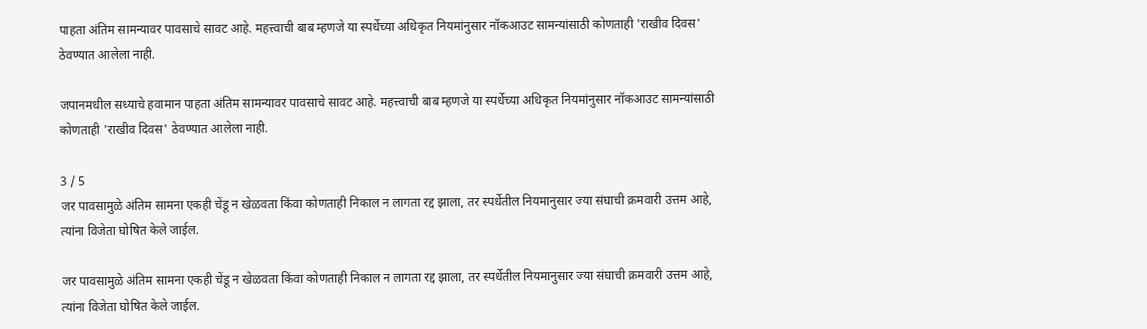पाहता अंतिम सामन्यावर पावसाचे सावट आहे. महत्त्वाची बाब म्हणजे या स्पर्धेच्या अधिकृत नियमांनुसार नॉकआउट सामन्यांसाठी कोणताही 'राखीव दिवस'  ठेवण्यात आलेला नाही.

जपानमधील सध्याचे हवामान पाहता अंतिम सामन्यावर पावसाचे सावट आहे. महत्त्वाची बाब म्हणजे या स्पर्धेच्या अधिकृत नियमांनुसार नॉकआउट सामन्यांसाठी कोणताही 'राखीव दिवस' ठेवण्यात आलेला नाही.

3 / 5
जर पावसामुळे अंतिम सामना एकही चेंडू न खेळवता किंवा कोणताही निकाल न लागता रद्द झाला, तर स्पर्धेतील नियमानुसार ज्या संघाची क्रमवारी उत्तम आहे, त्यांना विजेता घोषित केले जाईल.

जर पावसामुळे अंतिम सामना एकही चेंडू न खेळवता किंवा कोणताही निकाल न लागता रद्द झाला, तर स्पर्धेतील नियमानुसार ज्या संघाची क्रमवारी उत्तम आहे, त्यांना विजेता घोषित केले जाईल.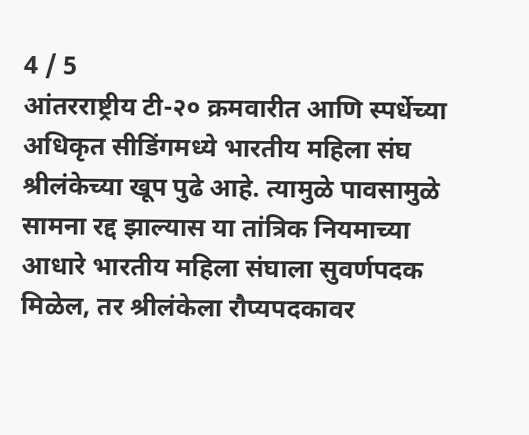4 / 5
आंतरराष्ट्रीय टी-२० क्रमवारीत आणि स्पर्धेच्या अधिकृत सीडिंगमध्ये भारतीय महिला संघ श्रीलंकेच्या खूप पुढे आहे. त्यामुळे पावसामुळे सामना रद्द झाल्यास या तांत्रिक नियमाच्या आधारे भारतीय महिला संघाला सुवर्णपदक मिळेल, तर श्रीलंकेला रौप्यपदकावर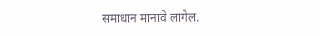समाधान मानावे लागेल.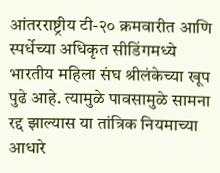आंतरराष्ट्रीय टी-२० क्रमवारीत आणि स्पर्धेच्या अधिकृत सीडिंगमध्ये भारतीय महिला संघ श्रीलंकेच्या खूप पुढे आहे. त्यामुळे पावसामुळे सामना रद्द झाल्यास या तांत्रिक नियमाच्या आधारे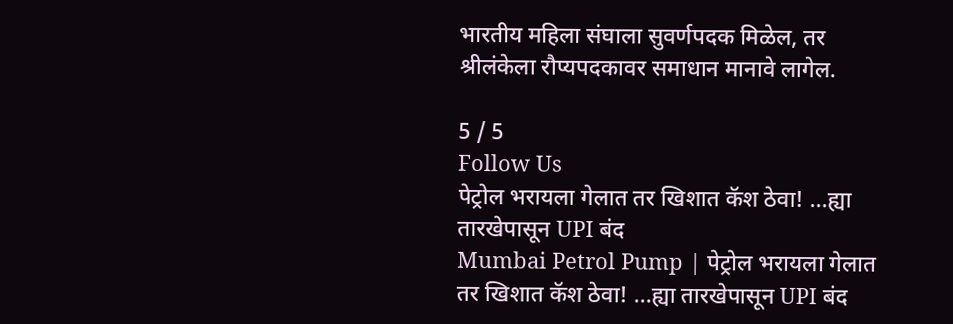भारतीय महिला संघाला सुवर्णपदक मिळेल, तर श्रीलंकेला रौप्यपदकावर समाधान मानावे लागेल.

5 / 5
Follow Us
पेट्रोल भरायला गेलात तर खिशात कॅश ठेवा! ...ह्या तारखेपासून UPI बंद
Mumbai Petrol Pump | पेट्रोल भरायला गेलात तर खिशात कॅश ठेवा! ...ह्या तारखेपासून UPI बंद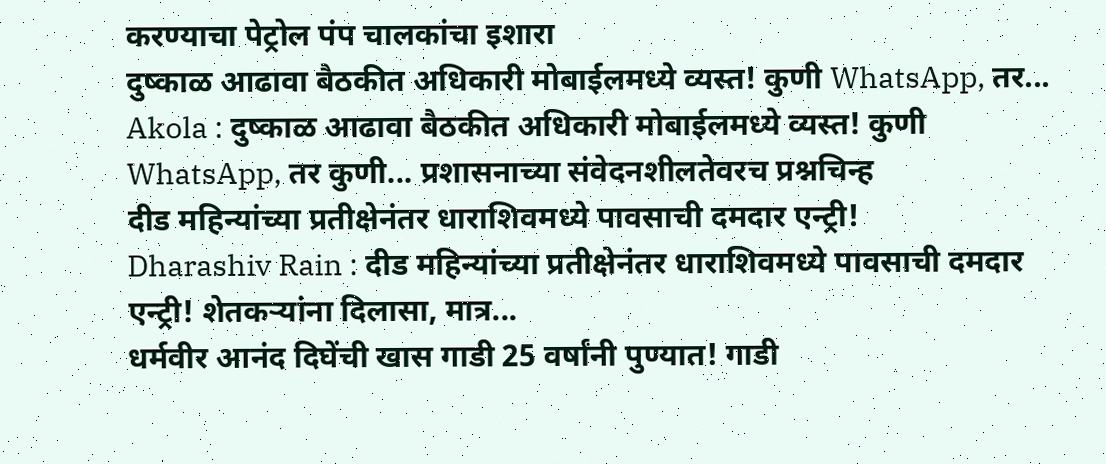करण्याचा पेट्रोल पंप चालकांचा इशारा
दुष्काळ आढावा बैठकीत अधिकारी मोबाईलमध्ये व्यस्त! कुणी WhatsApp, तर...
Akola : दुष्काळ आढावा बैठकीत अधिकारी मोबाईलमध्ये व्यस्त! कुणी WhatsApp, तर कुणी... प्रशासनाच्या संवेदनशीलतेवरच प्रश्नचिन्ह
दीड महिन्यांच्या प्रतीक्षेनंतर धाराशिवमध्ये पावसाची दमदार एन्ट्री!
Dharashiv Rain : दीड महिन्यांच्या प्रतीक्षेनंतर धाराशिवमध्ये पावसाची दमदार एन्ट्री! शेतकऱ्यांना दिलासा, मात्र...
धर्मवीर आनंद दिघेंची खास गाडी 25 वर्षांनी पुण्यात! गाडी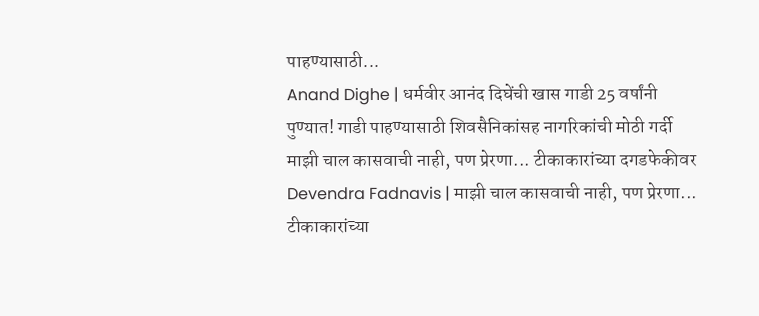पाहण्यासाठी...
Anand Dighe | धर्मवीर आनंद दिघेंची खास गाडी 25 वर्षांनी पुण्यात! गाडी पाहण्यासाठी शिवसैनिकांसह नागरिकांची मोठी गर्दी
माझी चाल कासवाची नाही, पण प्रेरणा... टीकाकारांच्या दगडफेकीवर
Devendra Fadnavis | माझी चाल कासवाची नाही, पण प्रेरणा... टीकाकारांच्या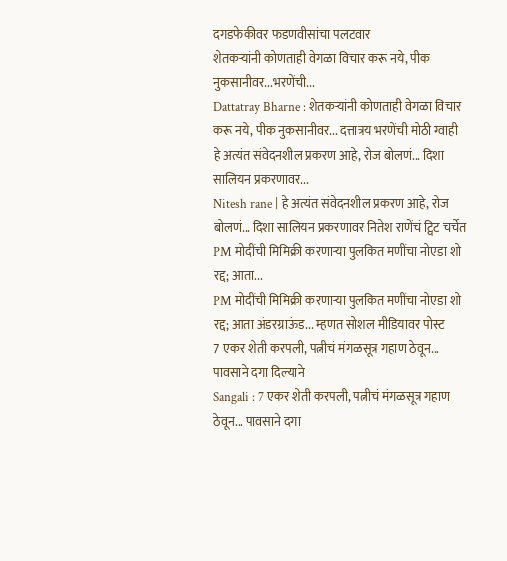दगडफेकीवर फडणवीसांचा पलटवार
शेतकऱ्यांनी कोणताही वेगळा विचार करू नये, पीक नुकसानीवर...भरणेंची...
Dattatray Bharne : शेतकऱ्यांनी कोणताही वेगळा विचार करू नये, पीक नुकसानीवर... दत्तात्रय भरणेंची मोठी ग्वाही
हे अत्यंत संवेदनशील प्रकरण आहे, रोज बोलणं... दिशा सालियन प्रकरणावर...
Nitesh rane | हे अत्यंत संवेदनशील प्रकरण आहे, रोज बोलणं... दिशा सालियन प्रकरणावर नितेश राणेंचं ट्विट चर्चेत
PM मोदींची मिमिक्री करणाऱ्या पुलकित मणींचा नोएडा शो रद्द; आता...
PM मोदींची मिमिक्री करणाऱ्या पुलकित मणींचा नोएडा शो रद्द; आता अंडरग्राऊंड... म्हणत सोशल मीडियावर पोस्ट
7 एकर शेती करपली, पत्नीचं मंगळसूत्र गहाण ठेवून... पावसाने दगा दिल्याने
Sangali : 7 एकर शेती करपली, पत्नीचं मंगळसूत्र गहाण ठेवून... पावसाने दगा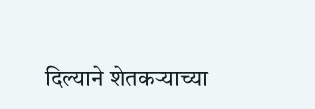दिल्याने शेतकऱ्याच्या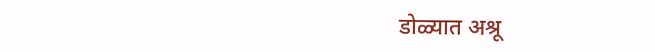डोळ्यात अश्रू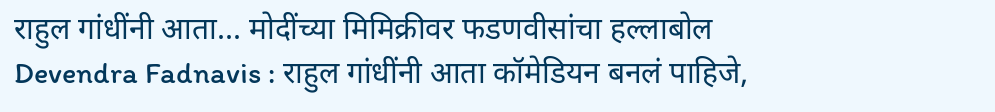राहुल गांधींनी आता... मोदींच्या मिमिक्रीवर फडणवीसांचा हल्लाबोल
Devendra Fadnavis : राहुल गांधींनी आता कॉमेडियन बनलं पाहिजे,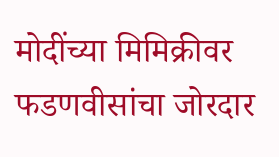मोदींच्या मिमिक्रीवर फडणवीसांचा जोरदार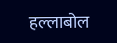हल्लाबोल